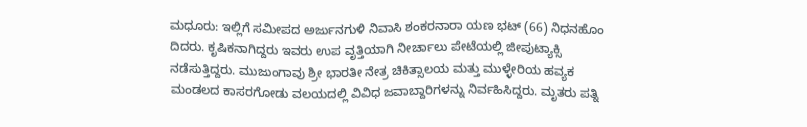ಮಧೂರು: ಇಲ್ಲಿಗೆ ಸಮೀಪದ ಅರ್ಜುನಗುಳಿ ನಿವಾಸಿ ಶಂಕರನಾರಾ ಯಣ ಭಟ್ (66) ನಿಧನಹೊಂ ದಿದರು. ಕೃಷಿಕನಾಗಿದ್ದರು ಇವರು ಉಪ ವೃತ್ತಿಯಾಗಿ ನೀರ್ಚಾಲು ಪೇಟೆಯಲ್ಲಿ ಜೀಪುಟ್ಯಾಕ್ಸಿ ನಡೆಸುತ್ತಿದ್ದರು. ಮುಜುಂಗಾವು ಶ್ರೀ ಭಾರತೀ ನೇತ್ರ ಚಿಕಿತ್ಸಾಲಯ ಮತ್ತು ಮುಳ್ಳೇರಿಯ ಹವ್ಯಕ ಮಂಡಲದ ಕಾಸರಗೋಡು ವಲಯದಲ್ಲಿ ವಿವಿಧ ಜವಾಬ್ದಾರಿಗಳನ್ನು ನಿರ್ವಹಿಸಿದ್ದರು. ಮೃತರು ಪತ್ನಿ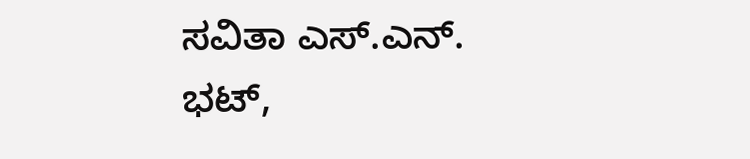ಸವಿತಾ ಎಸ್.ಎನ್. ಭಟ್,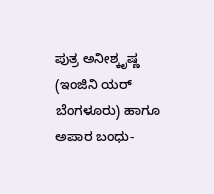ಪುತ್ರ ಅನೀಶ್ಕೃಷ್ಣ (ಇಂಜಿನಿ ಯರ್ ಬೆಂಗಳೂರು) ಹಾಗೂ ಅಪಾರ ಬಂಧು-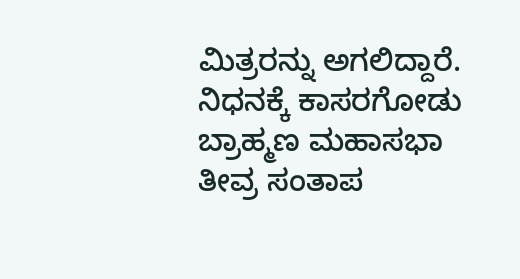ಮಿತ್ರರನ್ನು ಅಗಲಿದ್ದಾರೆ. ನಿಧನಕ್ಕೆ ಕಾಸರಗೋಡು ಬ್ರಾಹ್ಮಣ ಮಹಾಸಭಾ ತೀವ್ರ ಸಂತಾಪ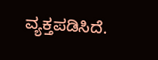ವ್ಯಕ್ತಪಡಿಸಿದೆ.